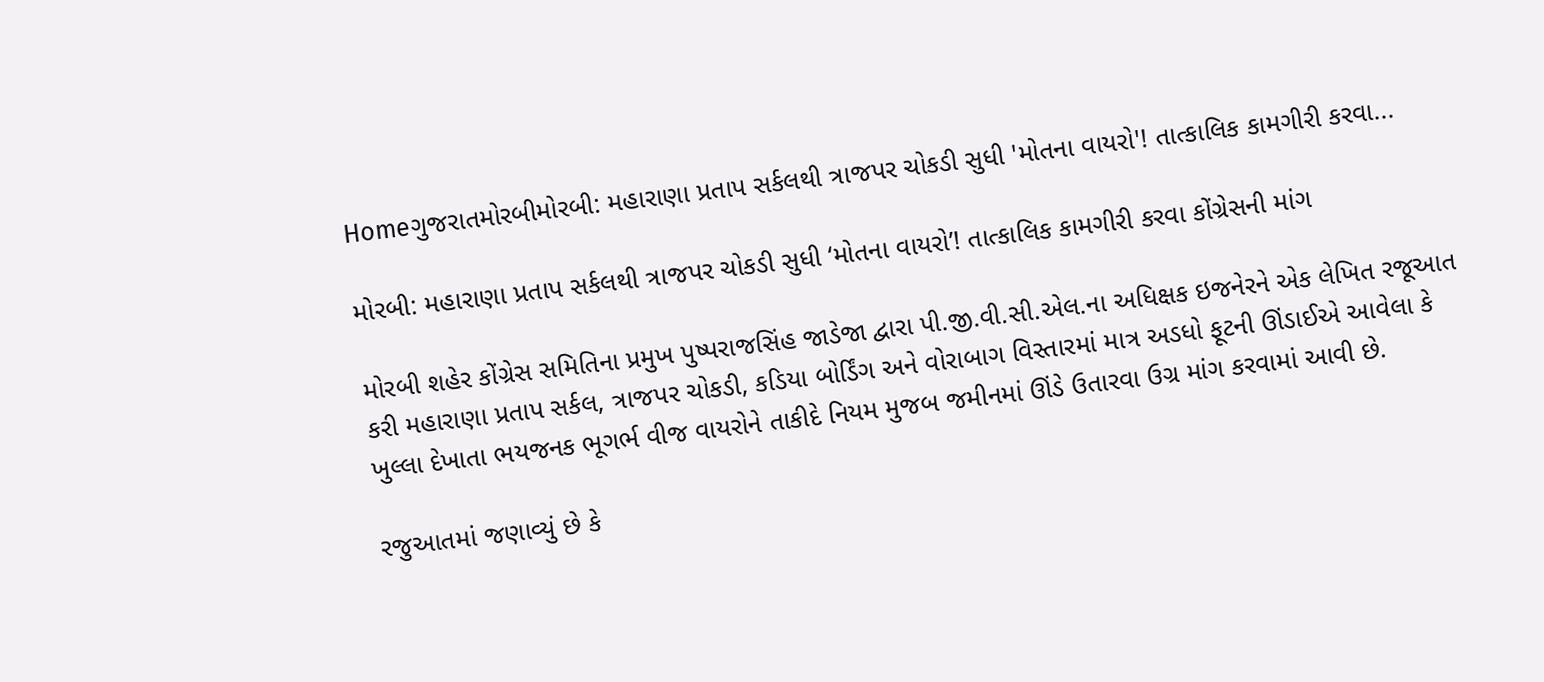Homeગુજરાતમોરબીમોરબી: મહારાણા પ્રતાપ સર્કલથી ત્રાજપર ચોકડી સુધી 'મોતના વાયરો'! તાત્કાલિક કામગીરી કરવા...

મોરબી: મહારાણા પ્રતાપ સર્કલથી ત્રાજપર ચોકડી સુધી ‘મોતના વાયરો’! તાત્કાલિક કામગીરી કરવા કોંગ્રેસની માંગ

મોરબી શહેર કોંગ્રેસ સમિતિના પ્રમુખ પુષ્પરાજસિંહ જાડેજા દ્વારા પી.જી.વી.સી.એલ.ના અધિક્ષક ઇજનેરને એક લેખિત રજૂઆત કરી મહારાણા પ્રતાપ સર્કલ, ત્રાજપર ચોકડી, કડિયા બોર્ડિંગ અને વોરાબાગ વિસ્તારમાં માત્ર અડધો ફૂટની ઊંડાઈએ આવેલા કે ખુલ્લા દેખાતા ભયજનક ભૂગર્ભ વીજ વાયરોને તાકીદે નિયમ મુજબ જમીનમાં ઊંડે ઉતારવા ઉગ્ર માંગ કરવામાં આવી છે.

રજુઆતમાં જણાવ્યું છે કે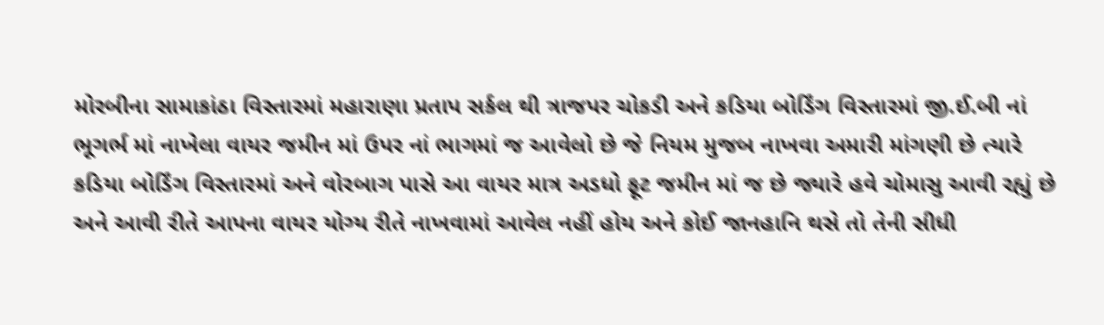મોરબીના સામાકાંઠા વિસ્તારમાં મહારાણા પ્રતાપ સર્કલ થી ત્રાજપર ચોકડી અને કડિયા બોર્ડિંગ વિસ્તારમાં જી.ઈ.બી નાં ભૂગર્ભ માં નાખેલા વાયર જમીન માં ઉપર નાં ભાગમાં જ આવેલો છે જે નિયમ મુજબ નાખવા અમારી માંગણી છે ત્યારે કડિયા બોર્ડિંગ વિસ્તારમાં અને વોરબાગ પાસે આ વાયર માત્ર અડધો ફૂટ જમીન માં જ છે જ્યારે હવે ચોમાસુ આવી રહ્યું છે અને આવી રીતે આપના વાયર યોગ્ય રીતે નાખવામાં આવેલ નહીં હોય અને કોઈ જાનહાનિ થસે તો તેની સીધી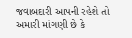જવાબદારી આપની રહેશે તો અમારી માંગણી છે કે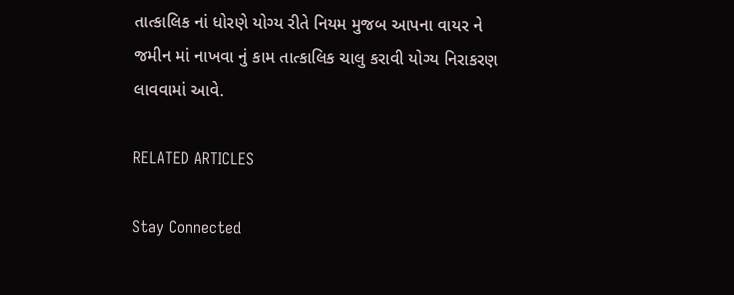તાત્કાલિક નાં ધોરણે યોગ્ય રીતે નિયમ મુજબ આપના વાયર ને જમીન માં નાખવા નું કામ તાત્કાલિક ચાલુ કરાવી યોગ્ય નિરાકરણ લાવવામાં આવે.

RELATED ARTICLES

Stay Connected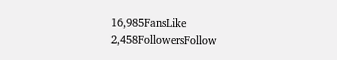16,985FansLike
2,458FollowersFollow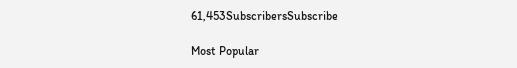61,453SubscribersSubscribe

Most Popular